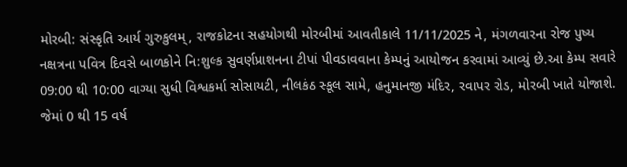મોરબી: સંસ્કૃતિ આર્ય ગુરુકુલમ્, રાજકોટના સહયોગથી મોરબીમાં આવતીકાલે 11/11/2025 ને, મંગળવારના રોજ પુષ્ય નક્ષત્રના પવિત્ર દિવસે બાળકોને નિ:શુલ્ક સુવર્ણપ્રાશનના ટીપાં પીવડાવવાના કેમ્પનું આયોજન કરવામાં આવ્યું છે.આ કેમ્પ સવારે 09:00 થી 10:00 વાગ્યા સુધી વિશ્વકર્મા સોસાયટી, નીલકંઠ સ્કૂલ સામે, હનુમાનજી મંદિર, રવાપર રોડ, મોરબી ખાતે યોજાશે. જેમાં 0 થી 15 વર્ષ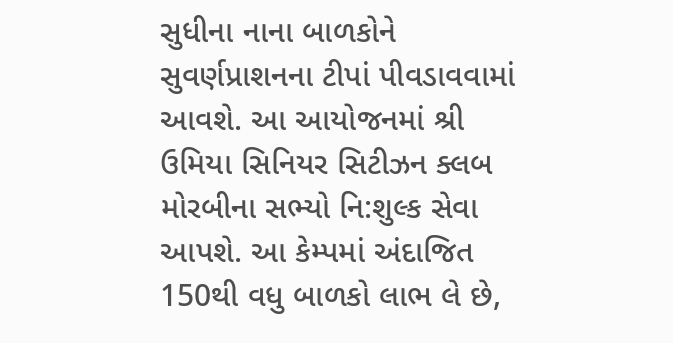સુધીના નાના બાળકોને સુવર્ણપ્રાશનના ટીપાં પીવડાવવામાં આવશે. આ આયોજનમાં શ્રી ઉમિયા સિનિયર સિટીઝન ક્લબ મોરબીના સભ્યો નિ:શુલ્ક સેવા આપશે. આ કેમ્પમાં અંદાજિત 150થી વધુ બાળકો લાભ લે છે,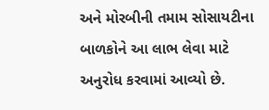અને મોરબીની તમામ સોસાયટીના બાળકોને આ લાભ લેવા માટે અનુરોધ કરવામાં આવ્યો છે.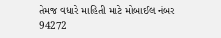તેમજ વધારે માહિતી માટે મોબાઈલ નંબર 94272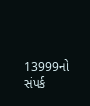13999નો સંપર્ક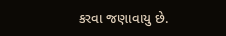કરવા જણાવાયુ છે.